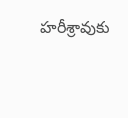హరీశ్రావుకు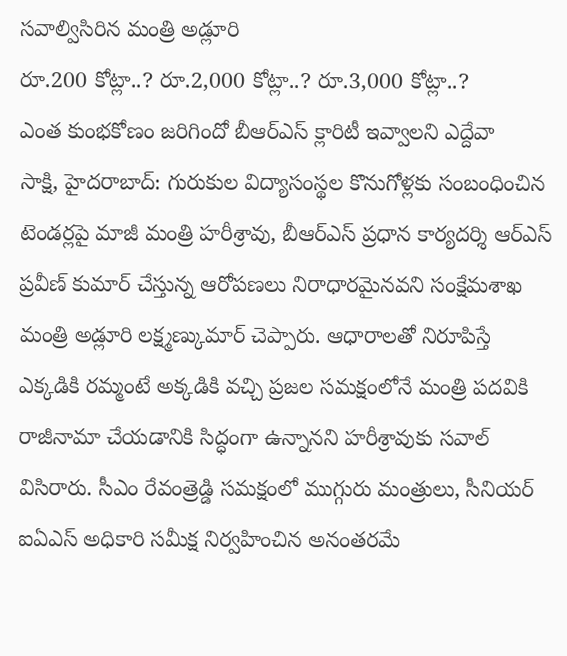సవాల్విసిరిన మంత్రి అడ్లూరి
రూ.200 కోట్లా..? రూ.2,000 కోట్లా..? రూ.3,000 కోట్లా..?
ఎంత కుంభకోణం జరిగిందో బీఆర్ఎస్ క్లారిటీ ఇవ్వాలని ఎద్దేవా
సాక్షి, హైదరాబాద్: గురుకుల విద్యాసంస్థల కొనుగోళ్లకు సంబంధించిన టెండర్లపై మాజీ మంత్రి హరీశ్రావు, బీఆర్ఎస్ ప్రధాన కార్యదర్శి ఆర్ఎస్ ప్రవీణ్ కుమార్ చేస్తున్న ఆరోపణలు నిరాధారమైనవని సంక్షేమశాఖ మంత్రి అడ్లూరి లక్ష్మణ్కుమార్ చెప్పారు. ఆధారాలతో నిరూపిస్తే ఎక్కడికి రమ్మంటే అక్కడికి వచ్చి ప్రజల సమక్షంలోనే మంత్రి పదవికి రాజీనామా చేయడానికి సిద్ధంగా ఉన్నానని హరీశ్రావుకు సవాల్ విసిరారు. సీఎం రేవంత్రెడ్డి సమక్షంలో ముగ్గురు మంత్రులు, సీనియర్ ఐఏఎస్ అధికారి సమీక్ష నిర్వహించిన అనంతరమే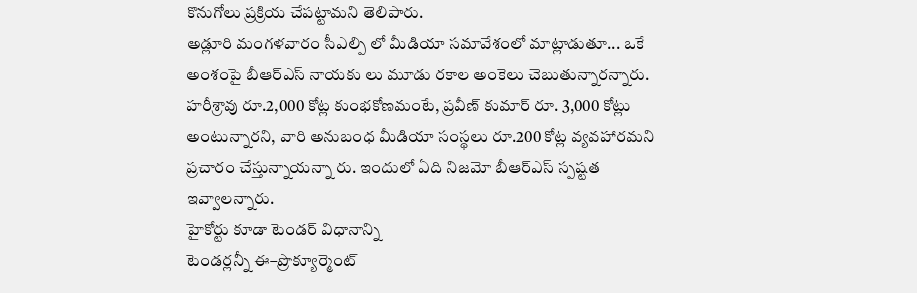కొనుగోలు ప్రక్రియ చేపట్టామని తెలిపారు.
అడ్లూరి మంగళవారం సీఎల్పి లో మీడియా సమావేశంలో మాట్లాడుతూ... ఒకే అంశంపై బీఆర్ఎస్ నాయకు లు మూడు రకాల అంకెలు చెబుతున్నారన్నారు. హరీశ్రావు రూ.2,000 కోట్ల కుంభకోణమంటే, ప్రవీణ్ కుమార్ రూ. 3,000 కోట్లు అంటున్నారని, వారి అనుబంధ మీడియా సంస్థలు రూ.200 కోట్ల వ్యవహారమని ప్రచారం చేస్తున్నాయన్నా రు. ఇందులో ఏది నిజమో బీఆర్ఎస్ స్పష్టత ఇవ్వాలన్నారు.
హైకోర్టు కూడా టెండర్ విధానాన్ని
టెండర్లన్నీ ఈ–ప్రొక్యూర్మెంట్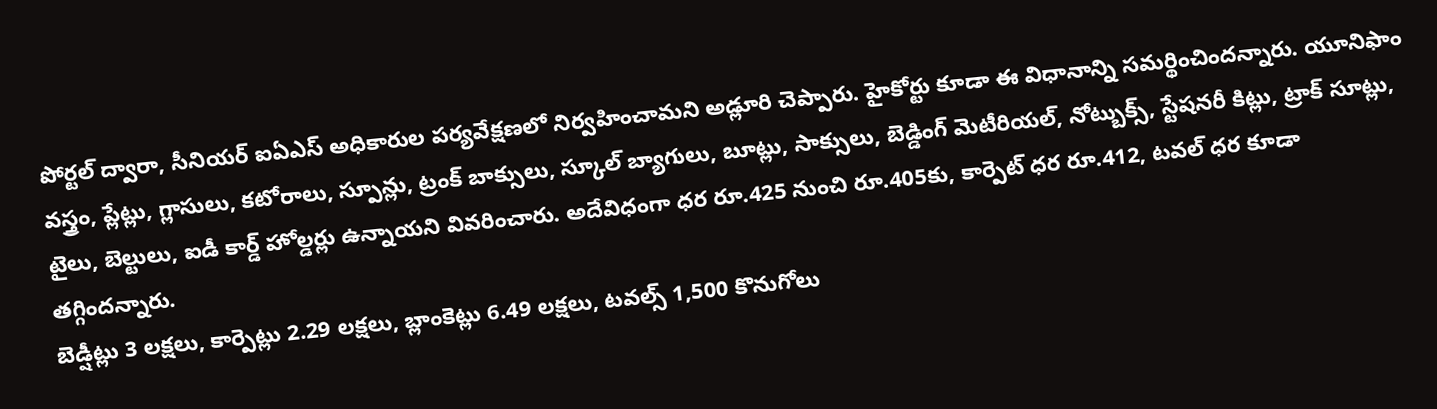పోర్టల్ ద్వారా, సీనియర్ ఐఏఎస్ అధికారుల పర్యవేక్షణలో నిర్వహించామని అడ్లూరి చెప్పారు. హైకోర్టు కూడా ఈ విధానాన్ని సమర్థించిందన్నారు. యూనిఫాం వస్త్రం, ప్లేట్లు, గ్లాసులు, కటోరాలు, స్పూన్లు, ట్రంక్ బాక్సులు, స్కూల్ బ్యాగులు, బూట్లు, సాక్సులు, బెడ్డింగ్ మెటీరియల్, నోట్బుక్స్, స్టేషనరీ కిట్లు, ట్రాక్ సూట్లు, టైలు, బెల్టులు, ఐడీ కార్డ్ హోల్డర్లు ఉన్నాయని వివరించారు. అదేవిధంగా ధర రూ.425 నుంచి రూ.405కు, కార్పెట్ ధర రూ.412, టవల్ ధర కూడా తగ్గిందన్నారు.
బెడ్షీట్లు 3 లక్షలు, కార్పెట్లు 2.29 లక్షలు, బ్లాంకెట్లు 6.49 లక్షలు, టవల్స్ 1,500 కొనుగోలు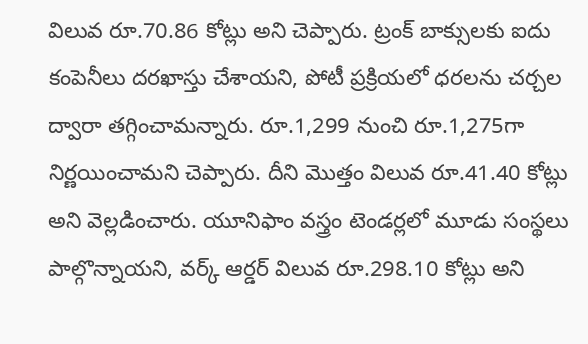విలువ రూ.70.86 కోట్లు అని చెప్పారు. ట్రంక్ బాక్సులకు ఐదు కంపెనీలు దరఖాస్తు చేశాయని, పోటీ ప్రక్రియలో ధరలను చర్చల ద్వారా తగ్గించామన్నారు. రూ.1,299 నుంచి రూ.1,275గా నిర్ణయించామని చెప్పారు. దీని మొత్తం విలువ రూ.41.40 కోట్లు అని వెల్లడించారు. యూనిఫాం వస్త్రం టెండర్లలో మూడు సంస్థలు పాల్గొన్నాయని, వర్క్ ఆర్డర్ విలువ రూ.298.10 కోట్లు అని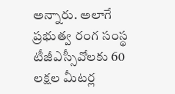అన్నారు. అలాగే ప్రభుత్వ రంగ సంస్థ టీజీఎస్సీవోలకు 60 లక్షల మీటర్ల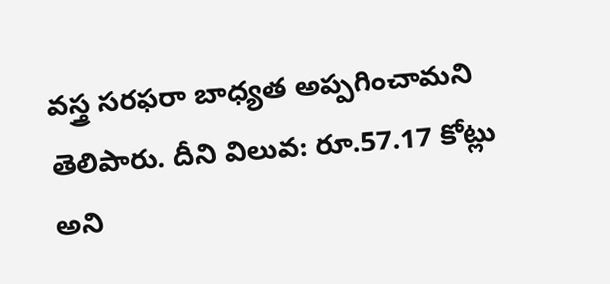వస్త్ర సరఫరా బాధ్యత అప్పగించామని తెలిపారు. దీని విలువ: రూ.57.17 కోట్లు అని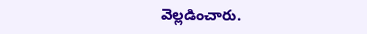వెల్లడించారు.